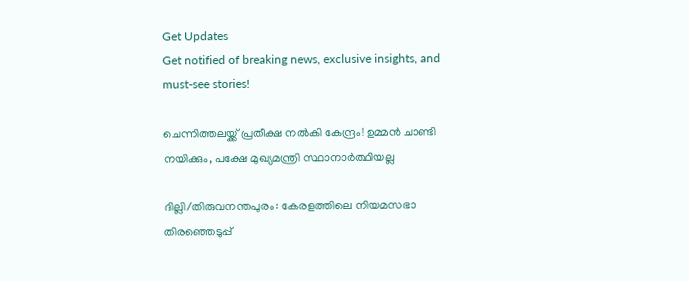Get Updates
Get notified of breaking news, exclusive insights, and must-see stories!

ചെന്നിത്തലയ്ക്ക് പ്രതീക്ഷ നല്‍കി കേന്ദ്രം! ഉമ്മന്‍ ചാണ്ടി നയിക്കും, പക്ഷേ മുഖ്യമന്ത്രി സ്ഥാനാര്‍ത്ഥിയല്ല

ദില്ലി/തിരുവനന്തപുരം: കേരളത്തിലെ നിയമസഭാ തിരഞ്ഞെടുപ്പ്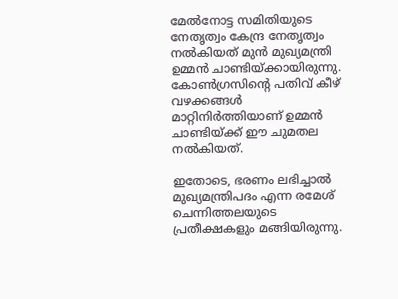മേല്‍നോട്ട സമിതിയുടെ നേതൃത്വം കേന്ദ്ര നേതൃത്വം നല്‍കിയത് മുന്‍ മുഖ്യമന്ത്രി ഉമ്മന്‍ ചാണ്ടിയ്ക്കായിരുന്നു. കോണ്‍ഗ്രസിന്റെ പതിവ് കീഴ് വഴക്കങ്ങള്‍ മാറ്റിനിര്‍ത്തിയാണ് ഉമ്മന്‍ ചാണ്ടിയ്ക്ക് ഈ ചുമതല നല്‍കിയത്.

ഇതോടെ, ഭരണം ലഭിച്ചാല്‍ മുഖ്യമന്ത്രിപദം എന്ന രമേശ് ചെന്നിത്തലയുടെ പ്രതീക്ഷകളും മങ്ങിയിരുന്നു.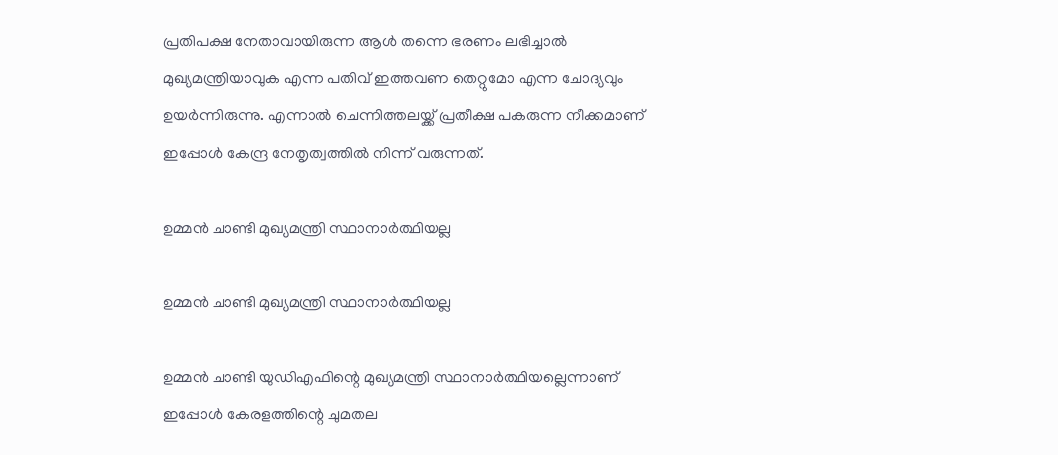പ്രതിപക്ഷ നേതാവായിരുന്ന ആള്‍ തന്നെ ഭരണം ലഭിച്ചാല്‍ മുഖ്യമന്ത്രിയാവുക എന്ന പതിവ് ഇത്തവണ തെറ്റുമോ എന്ന ചോദ്യവും ഉയര്‍ന്നിരുന്നു. എന്നാല്‍ ചെന്നിത്തലയ്ക്ക് പ്രതീക്ഷ പകരുന്ന നീക്കമാണ് ഇപ്പോള്‍ കേന്ദ്ര നേതൃത്വത്തില്‍ നിന്ന് വരുന്നത്.

ഉമ്മന്‍ ചാണ്ടി മുഖ്യമന്ത്രി സ്ഥാനാര്‍ത്ഥിയല്ല

ഉമ്മന്‍ ചാണ്ടി മുഖ്യമന്ത്രി സ്ഥാനാര്‍ത്ഥിയല്ല

ഉമ്മന്‍ ചാണ്ടി യുഡിഎഫിന്റെ മുഖ്യമന്ത്രി സ്ഥാനാര്‍ത്ഥിയല്ലെന്നാണ് ഇപ്പോള്‍ കേരളത്തിന്റെ ചുമതല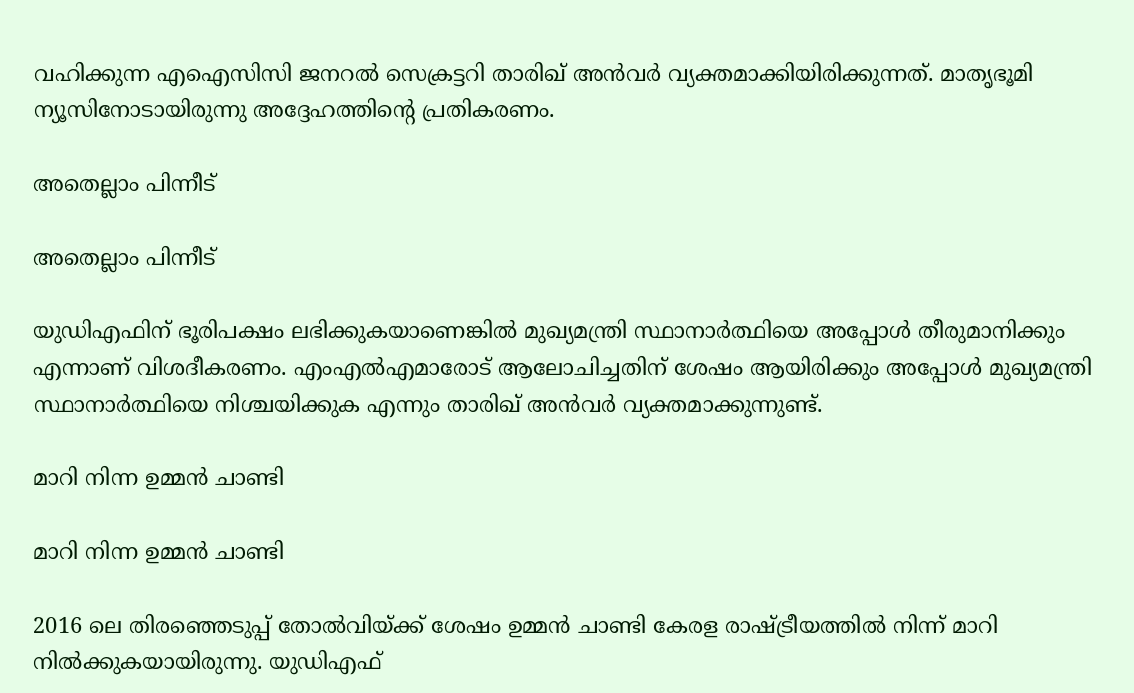വഹിക്കുന്ന എഐസിസി ജനറല്‍ സെക്രട്ടറി താരിഖ് അന്‍വര്‍ വ്യക്തമാക്കിയിരിക്കുന്നത്. മാതൃഭൂമി ന്യൂസിനോടായിരുന്നു അദ്ദേഹത്തിന്റെ പ്രതികരണം.

അതെല്ലാം പിന്നീട്

അതെല്ലാം പിന്നീട്

യുഡിഎഫിന് ഭൂരിപക്ഷം ലഭിക്കുകയാണെങ്കില്‍ മുഖ്യമന്ത്രി സ്ഥാനാര്‍ത്ഥിയെ അപ്പോള്‍ തീരുമാനിക്കും എന്നാണ് വിശദീകരണം. എംഎല്‍എമാരോട് ആലോചിച്ചതിന് ശേഷം ആയിരിക്കും അപ്പോള്‍ മുഖ്യമന്ത്രി സ്ഥാനാര്‍ത്ഥിയെ നിശ്ചയിക്കുക എന്നും താരിഖ് അന്‍വര്‍ വ്യക്തമാക്കുന്നുണ്ട്.

മാറി നിന്ന ഉമ്മന്‍ ചാണ്ടി

മാറി നിന്ന ഉമ്മന്‍ ചാണ്ടി

2016 ലെ തിരഞ്ഞെടുപ്പ് തോല്‍വിയ്ക്ക് ശേഷം ഉമ്മന്‍ ചാണ്ടി കേരള രാഷ്ട്രീയത്തില്‍ നിന്ന് മാറി നില്‍ക്കുകയായിരുന്നു. യുഡിഎഫ്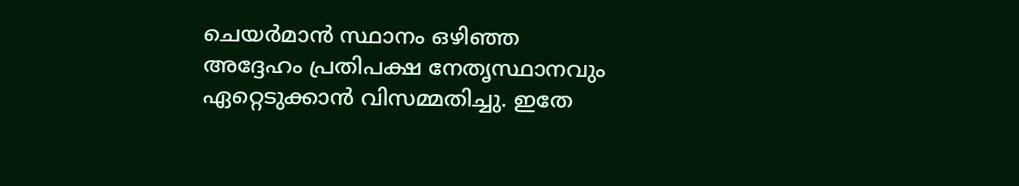ചെയര്‍മാന്‍ സ്ഥാനം ഒഴിഞ്ഞ അദ്ദേഹം പ്രതിപക്ഷ നേതൃസ്ഥാനവും ഏറ്റെടുക്കാന്‍ വിസമ്മതിച്ചു. ഇതേ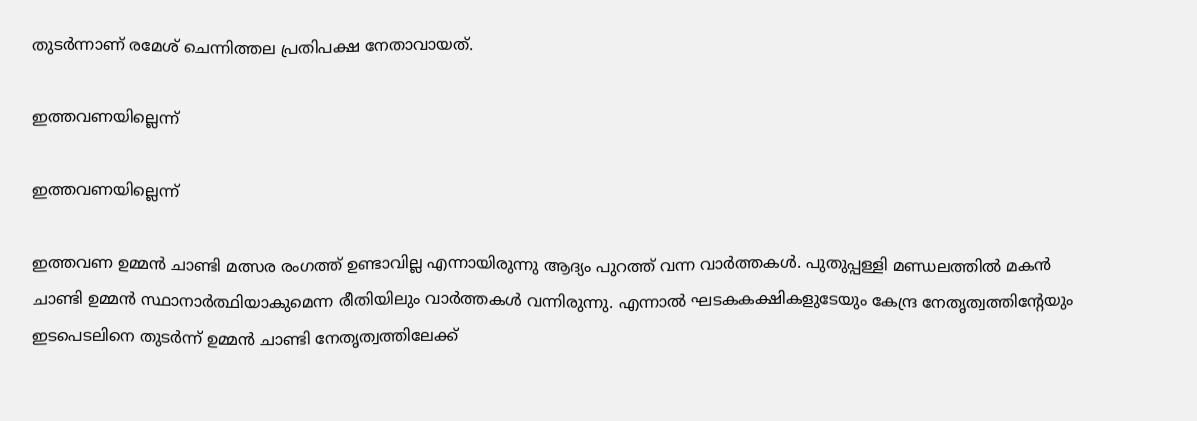തുടര്‍ന്നാണ് രമേശ് ചെന്നിത്തല പ്രതിപക്ഷ നേതാവായത്.

ഇത്തവണയില്ലെന്ന്

ഇത്തവണയില്ലെന്ന്

ഇത്തവണ ഉമ്മന്‍ ചാണ്ടി മത്സര രംഗത്ത് ഉണ്ടാവില്ല എന്നായിരുന്നു ആദ്യം പുറത്ത് വന്ന വാര്‍ത്തകള്‍. പുതുപ്പള്ളി മണ്ഡലത്തില്‍ മകന്‍ ചാണ്ടി ഉമ്മന്‍ സ്ഥാനാര്‍ത്ഥിയാകുമെന്ന രീതിയിലും വാര്‍ത്തകള്‍ വന്നിരുന്നു. എന്നാല്‍ ഘടകകക്ഷികളുടേയും കേന്ദ്ര നേതൃത്വത്തിന്റേയും ഇടപെടലിനെ തുടര്‍ന്ന് ഉമ്മന്‍ ചാണ്ടി നേതൃത്വത്തിലേക്ക്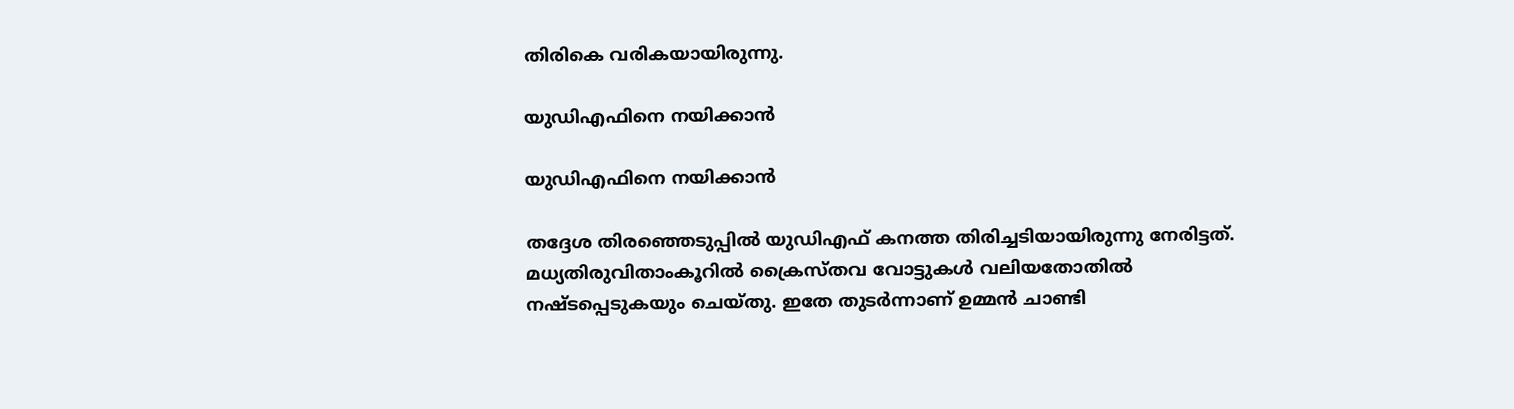തിരികെ വരികയായിരുന്നു.

യുഡിഎഫിനെ നയിക്കാന്‍

യുഡിഎഫിനെ നയിക്കാന്‍

തദ്ദേശ തിരഞ്ഞെടുപ്പില്‍ യുഡിഎഫ് കനത്ത തിരിച്ചടിയായിരുന്നു നേരിട്ടത്. മധ്യതിരുവിതാംകൂറില്‍ ക്രൈസ്തവ വോട്ടുകള്‍ വലിയതോതില്‍ നഷ്ടപ്പെടുകയും ചെയ്തു. ഇതേ തുടര്‍ന്നാണ് ഉമ്മന്‍ ചാണ്ടി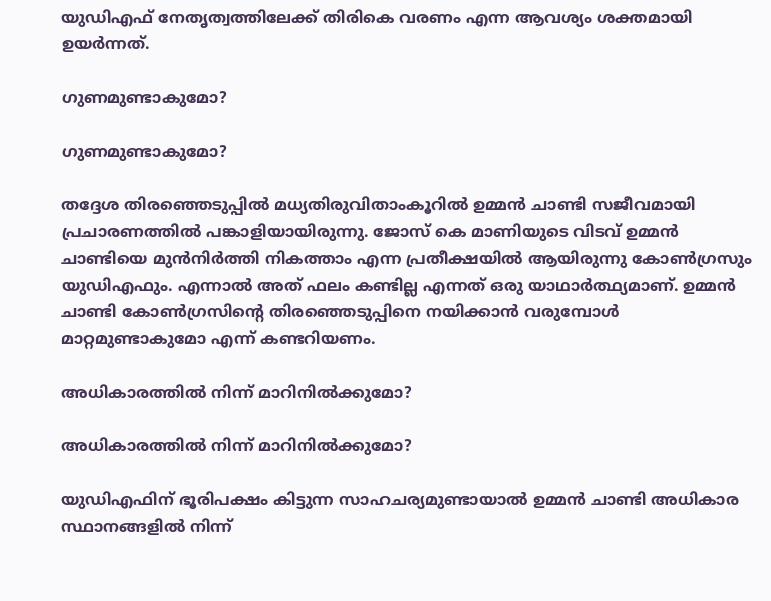യുഡിഎഫ് നേതൃത്വത്തിലേക്ക് തിരികെ വരണം എന്ന ആവശ്യം ശക്തമായി ഉയര്‍ന്നത്.

ഗുണമുണ്ടാകുമോ?

ഗുണമുണ്ടാകുമോ?

തദ്ദേശ തിരഞ്ഞെടുപ്പില്‍ മധ്യതിരുവിതാംകൂറില്‍ ഉമ്മന്‍ ചാണ്ടി സജീവമായി പ്രചാരണത്തില്‍ പങ്കാളിയായിരുന്നു. ജോസ് കെ മാണിയുടെ വിടവ് ഉമ്മന്‍ ചാണ്ടിയെ മുന്‍നിര്‍ത്തി നികത്താം എന്ന പ്രതീക്ഷയില്‍ ആയിരുന്നു കോണ്‍ഗ്രസും യുഡിഎഫും. എന്നാല്‍ അത് ഫലം കണ്ടില്ല എന്നത് ഒരു യാഥാര്‍ത്ഥ്യമാണ്. ഉമ്മന്‍ ചാണ്ടി കോണ്‍ഗ്രസിന്റെ തിരഞ്ഞെടുപ്പിനെ നയിക്കാന്‍ വരുമ്പോള്‍ മാറ്റമുണ്ടാകുമോ എന്ന് കണ്ടറിയണം.

അധികാരത്തില്‍ നിന്ന് മാറിനില്‍ക്കുമോ?

അധികാരത്തില്‍ നിന്ന് മാറിനില്‍ക്കുമോ?

യുഡിഎഫിന് ഭൂരിപക്ഷം കിട്ടുന്ന സാഹചര്യമുണ്ടായാല്‍ ഉമ്മന്‍ ചാണ്ടി അധികാര സ്ഥാനങ്ങളില്‍ നിന്ന്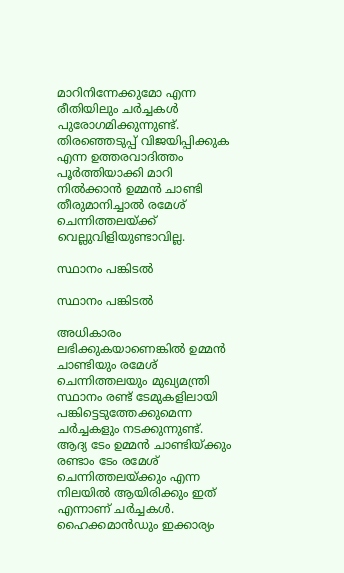മാറിനിന്നേക്കുമോ എന്ന രീതിയിലും ചര്‍ച്ചകള്‍ പുരോഗമിക്കുന്നുണ്ട്. തിരഞ്ഞെടുപ്പ് വിജയിപ്പിക്കുക എന്ന ഉത്തരവാദിത്തം പൂര്‍ത്തിയാക്കി മാറി നില്‍ക്കാന്‍ ഉമ്മന്‍ ചാണ്ടി തീരുമാനിച്ചാല്‍ രമേശ് ചെന്നിത്തലയ്ക്ക് വെല്ലുവിളിയുണ്ടാവില്ല.

സ്ഥാനം പങ്കിടല്‍

സ്ഥാനം പങ്കിടല്‍

അധികാരം ലഭിക്കുകയാണെങ്കില്‍ ഉമ്മന്‍ ചാണ്ടിയും രമേശ് ചെന്നിത്തലയും മുഖ്യമന്ത്രി സ്ഥാനം രണ്ട് ടേമുകളിലായി പങ്കിട്ടെടുത്തേക്കുമെന്ന ചര്‍ച്ചകളും നടക്കുന്നുണ്ട്. ആദ്യ ടേം ഉമ്മന്‍ ചാണ്ടിയ്ക്കും രണ്ടാം ടേം രമേശ് ചെന്നിത്തലയ്ക്കും എന്ന നിലയില്‍ ആയിരിക്കും ഇത് എന്നാണ് ചര്‍ച്ചകള്‍. ഹൈക്കമാന്‍ഡും ഇക്കാര്യം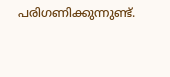പരിഗണിക്കുന്നുണ്ട്.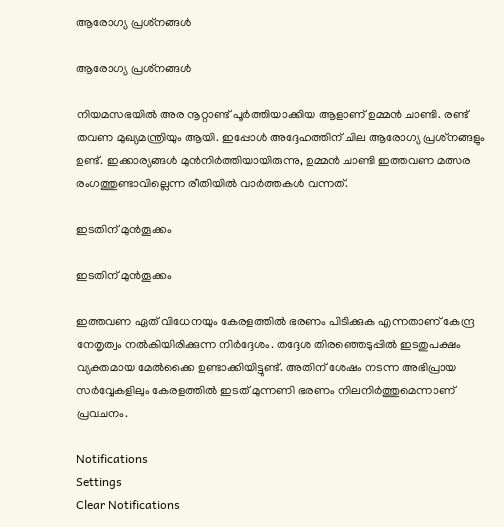ആരോഗ്യ പ്രശ്‌നങ്ങള്‍

ആരോഗ്യ പ്രശ്‌നങ്ങള്‍

നിയമസഭയില്‍ അര നൂറ്റാണ്ട് പൂര്‍ത്തിയാക്കിയ ആളാണ് ഉമ്മന്‍ ചാണ്ടി. രണ്ട് തവണ മുഖ്യമന്ത്രിയും ആയി. ഇപ്പോള്‍ അദ്ദേഹത്തിന് ചില ആരോഗ്യ പ്രശ്‌നങ്ങളും ഉണ്ട്. ഇക്കാര്യങ്ങള്‍ മുന്‍നിര്‍ത്തിയായിരുന്നു, ഉമ്മന്‍ ചാണ്ടി ഇത്തവണ മത്സര രംഗത്തുണ്ടാവില്ലെന്ന രീതിയില്‍ വാര്‍ത്തകള്‍ വന്നത്.

ഇടതിന് മുന്‍തൂക്കം

ഇടതിന് മുന്‍തൂക്കം

ഇത്തവണ ഏത് വിധേനയും കേരളത്തില്‍ ഭരണം പിടിക്കുക എന്നതാണ് കേന്ദ്ര നേതൃത്വം നല്‍കിയിരിക്കുന്ന നിര്‍ദ്ദേശം. തദ്ദേശ തിരഞ്ഞെടുപ്പില്‍ ഇടതുപക്ഷം വ്യക്തമായ മേല്‍ക്കൈ ഉണ്ടാക്കിയിട്ടുണ്ട്. അതിന് ശേഷം നടന്ന അഭിപ്രായ സര്‍വ്വേകളിലും കേരളത്തില്‍ ഇടത് മുന്നണി ഭരണം നിലനിര്‍ത്തുമെന്നാണ് പ്രവചനം.

Notifications
Settings
Clear Notifications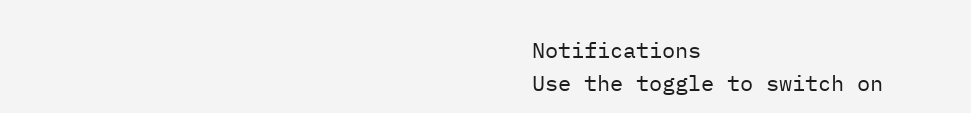Notifications
Use the toggle to switch on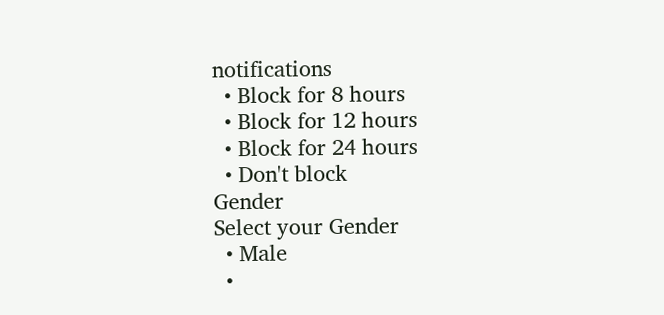notifications
  • Block for 8 hours
  • Block for 12 hours
  • Block for 24 hours
  • Don't block
Gender
Select your Gender
  • Male
  •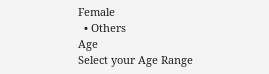Female
  • Others
Age
Select your Age Range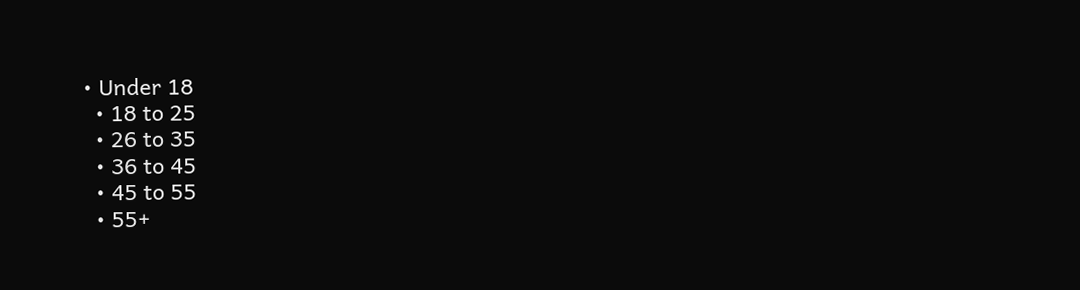• Under 18
  • 18 to 25
  • 26 to 35
  • 36 to 45
  • 45 to 55
  • 55+